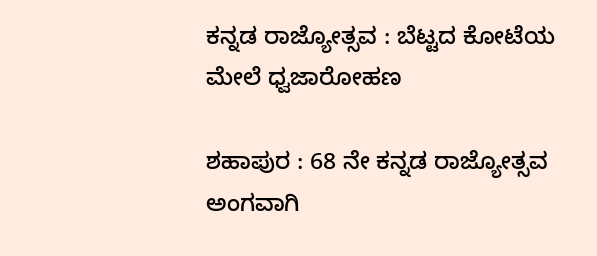ಕನ್ನಡ ರಾಜ್ಯೋತ್ಸವ : ಬೆಟ್ಟದ ಕೋಟೆಯ ಮೇಲೆ ಧ್ವಜಾರೋಹಣ

ಶಹಾಪುರ : 68 ನೇ ಕನ್ನಡ ರಾಜ್ಯೋತ್ಸವ ಅಂಗವಾಗಿ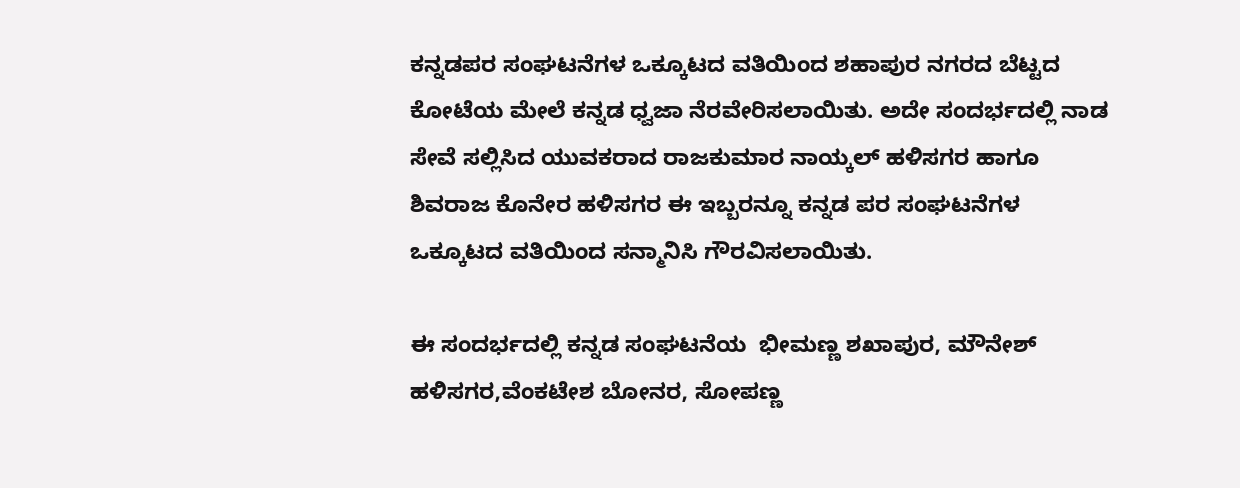ಕನ್ನಡಪರ ಸಂಘಟನೆಗಳ ಒಕ್ಕೂಟದ ವತಿಯಿಂದ ಶಹಾಪುರ ನಗರದ ಬೆಟ್ಟದ ಕೋಟೆಯ ಮೇಲೆ ಕನ್ನಡ ಧ್ವಜಾ ನೆರವೇರಿಸಲಾಯಿತು. ಅದೇ ಸಂದರ್ಭದಲ್ಲಿ ನಾಡ ಸೇವೆ ಸಲ್ಲಿಸಿದ ಯುವಕರಾದ ರಾಜಕುಮಾರ ನಾಯ್ಕಲ್ ಹಳಿಸಗರ ಹಾಗೂ ಶಿವರಾಜ ಕೊನೇರ ಹಳಿಸಗರ ಈ ಇಬ್ಬರನ್ನೂ ಕನ್ನಡ ಪರ ಸಂಘಟನೆಗಳ ಒಕ್ಕೂಟದ ವತಿಯಿಂದ ಸನ್ಮಾನಿಸಿ ಗೌರವಿಸಲಾಯಿತು.

ಈ ಸಂದರ್ಭದಲ್ಲಿ ಕನ್ನಡ ಸಂಘಟನೆಯ  ಭೀಮಣ್ಣ ಶಖಾಪುರ, ಮೌನೇಶ್ ಹಳಿಸಗರ,ವೆಂಕಟೇಶ ಬೋನರ, ಸೋಪಣ್ಣ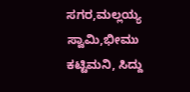ಸಗರ,ಮಲ್ಲಯ್ಯ ಸ್ವಾಮಿ,ಭೀಮು ಕಟ್ಟಿಮನಿ, ಸಿದ್ದು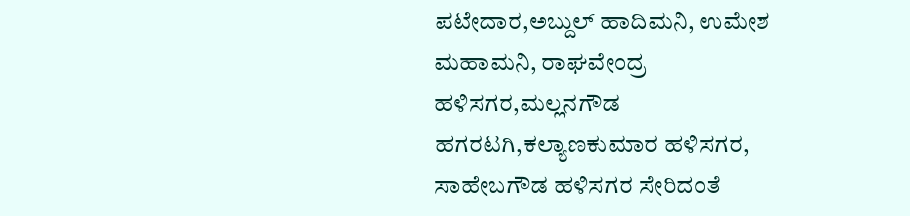ಪಟೇದಾರ,ಅಬ್ದುಲ್ ಹಾದಿಮನಿ, ಉಮೇಶ ಮಹಾಮನಿ, ರಾಘವೇಂದ್ರ ಹಳಿಸಗರ,ಮಲ್ಲನಗೌಡ ಹಗರಟಗಿ,ಕಲ್ಯಾಣಕುಮಾರ ಹಳಿಸಗರ, ಸಾಹೇಬಗೌಡ ಹಳಿಸಗರ ಸೇರಿದಂತೆ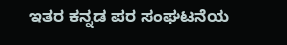ಇತರ ಕನ್ನಡ ಪರ ಸಂಘಟನೆಯ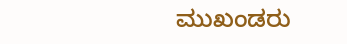ಮುಖಂಡರು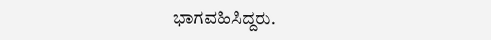ಭಾಗವಹಿಸಿದ್ದರು.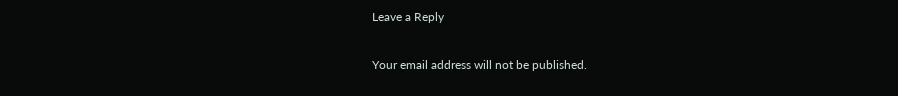Leave a Reply

Your email address will not be published.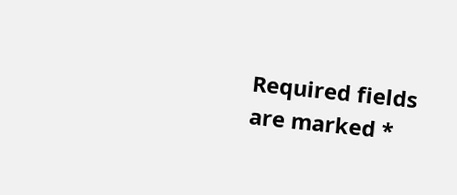Required fields are marked *